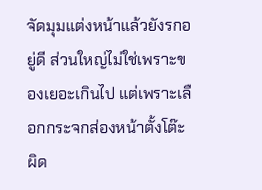จัดมุมแต่งหน้าแล้วยังรกอยู่ดี ส่วนใหญ่ไม่ใช่เพราะของเยอะเกินไป แต่เพราะเลือกกระจกส่องหน้าตั้งโต๊ะผิด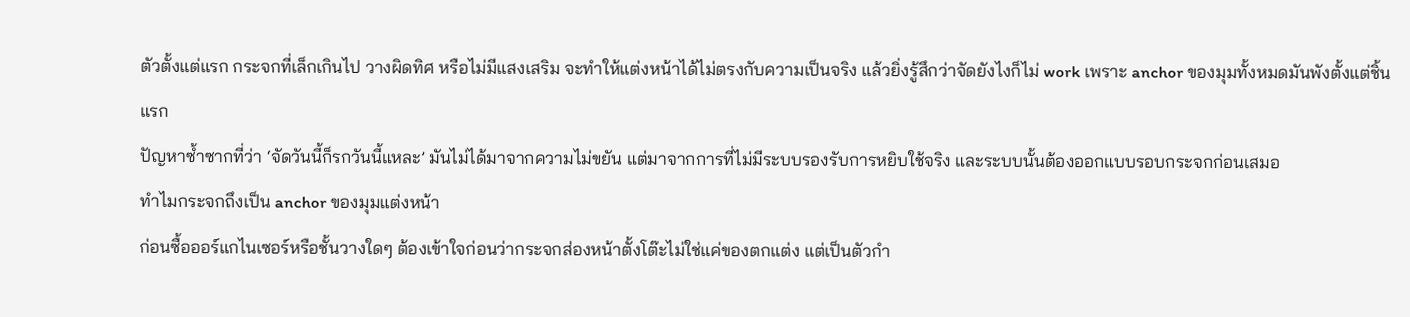ตัวตั้งแต่แรก กระจกที่เล็กเกินไป วางผิดทิศ หรือไม่มีแสงเสริม จะทำให้แต่งหน้าได้ไม่ตรงกับความเป็นจริง แล้วยิ่งรู้สึกว่าจัดยังไงก็ไม่ work เพราะ anchor ของมุมทั้งหมดมันพังตั้งแต่ชิ้นแรก
ปัญหาซ้ำซากที่ว่า ‘จัดวันนี้ก็รกวันนี้แหละ’ มันไม่ได้มาจากความไม่ขยัน แต่มาจากการที่ไม่มีระบบรองรับการหยิบใช้จริง และระบบนั้นต้องออกแบบรอบกระจกก่อนเสมอ
ทำไมกระจกถึงเป็น anchor ของมุมแต่งหน้า
ก่อนซื้อออร์แกไนเซอร์หรือชั้นวางใดๆ ต้องเข้าใจก่อนว่ากระจกส่องหน้าตั้งโต๊ะไม่ใช่แค่ของตกแต่ง แต่เป็นตัวกำ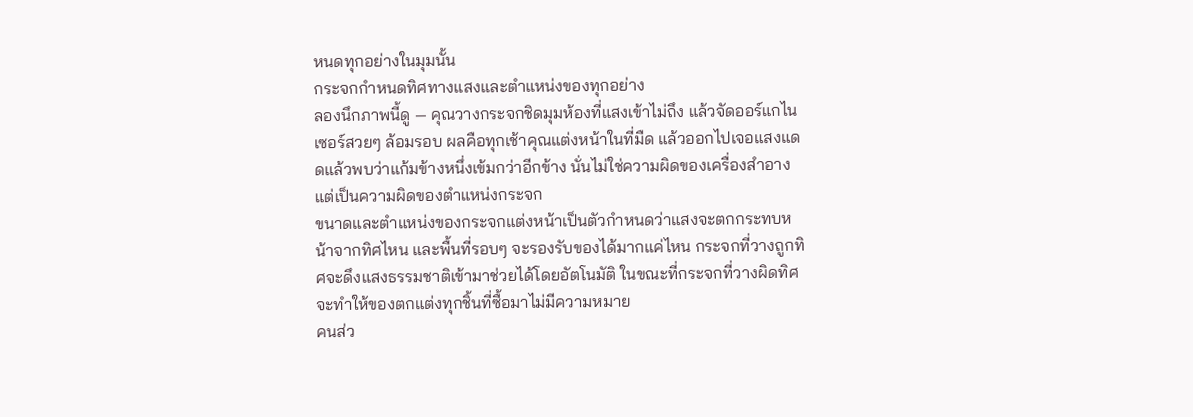หนดทุกอย่างในมุมนั้น
กระจกกำหนดทิศทางแสงและตำแหน่งของทุกอย่าง
ลองนึกภาพนี้ดู — คุณวางกระจกชิดมุมห้องที่แสงเข้าไม่ถึง แล้วจัดออร์แกไนเซอร์สวยๆ ล้อมรอบ ผลคือทุกเช้าคุณแต่งหน้าในที่มืด แล้วออกไปเจอแสงแดดแล้วพบว่าแก้มข้างหนึ่งเข้มกว่าอีกข้าง นั่นไม่ใช่ความผิดของเครื่องสำอาง แต่เป็นความผิดของตำแหน่งกระจก
ขนาดและตำแหน่งของกระจกแต่งหน้าเป็นตัวกำหนดว่าแสงจะตกกระทบหน้าจากทิศไหน และพื้นที่รอบๆ จะรองรับของได้มากแค่ไหน กระจกที่วางถูกทิศจะดึงแสงธรรมชาติเข้ามาช่วยได้โดยอัตโนมัติ ในขณะที่กระจกที่วางผิดทิศจะทำให้ของตกแต่งทุกชิ้นที่ซื้อมาไม่มีความหมาย
คนส่ว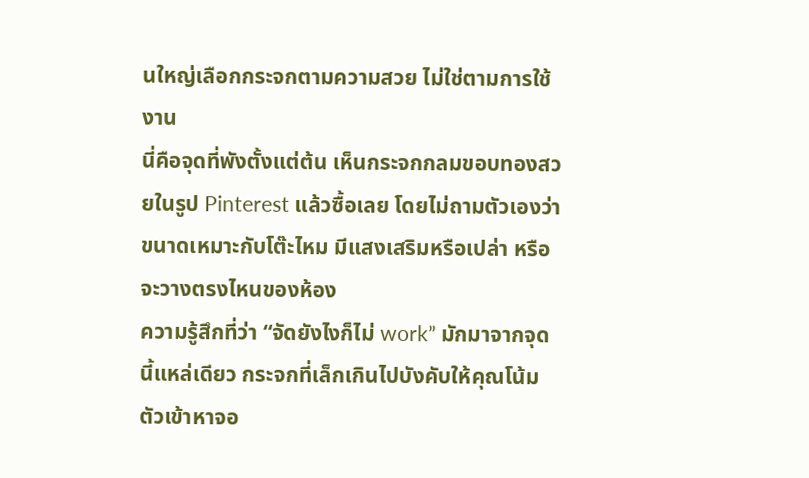นใหญ่เลือกกระจกตามความสวย ไม่ใช่ตามการใช้งาน
นี่คือจุดที่พังตั้งแต่ต้น เห็นกระจกกลมขอบทองสวยในรูป Pinterest แล้วซื้อเลย โดยไม่ถามตัวเองว่าขนาดเหมาะกับโต๊ะไหม มีแสงเสริมหรือเปล่า หรือจะวางตรงไหนของห้อง
ความรู้สึกที่ว่า “จัดยังไงก็ไม่ work” มักมาจากจุดนี้แหล่เดียว กระจกที่เล็กเกินไปบังคับให้คุณโน้มตัวเข้าหาจอ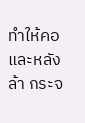ทำให้คอและหลังล้า กระจ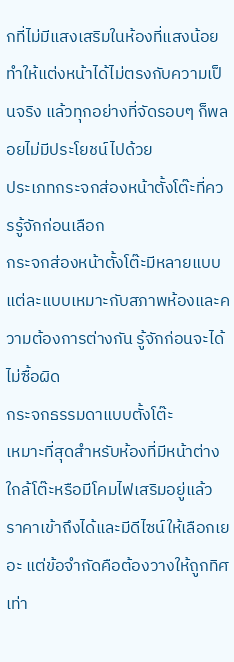กที่ไม่มีแสงเสริมในห้องที่แสงน้อยทำให้แต่งหน้าได้ไม่ตรงกับความเป็นจริง แล้วทุกอย่างที่จัดรอบๆ ก็พลอยไม่มีประโยชน์ไปด้วย
ประเภทกระจกส่องหน้าตั้งโต๊ะที่ควรรู้จักก่อนเลือก
กระจกส่องหน้าตั้งโต๊ะมีหลายแบบ แต่ละแบบเหมาะกับสภาพห้องและความต้องการต่างกัน รู้จักก่อนจะได้ไม่ซื้อผิด
กระจกธรรมดาแบบตั้งโต๊ะ
เหมาะที่สุดสำหรับห้องที่มีหน้าต่างใกล้โต๊ะหรือมีโคมไฟเสริมอยู่แล้ว ราคาเข้าถึงได้และมีดีไซน์ให้เลือกเยอะ แต่ข้อจำกัดคือต้องวางให้ถูกทิศเท่า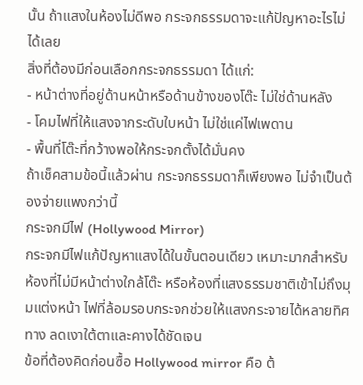นั้น ถ้าแสงในห้องไม่ดีพอ กระจกธรรมดาจะแก้ปัญหาอะไรไม่ได้เลย
สิ่งที่ต้องมีก่อนเลือกกระจกธรรมดา ได้แก่:
- หน้าต่างที่อยู่ด้านหน้าหรือด้านข้างของโต๊ะ ไม่ใช่ด้านหลัง
- โคมไฟที่ให้แสงจากระดับใบหน้า ไม่ใช่แค่ไฟเพดาน
- พื้นที่โต๊ะที่กว้างพอให้กระจกตั้งได้มั่นคง
ถ้าเช็คสามข้อนี้แล้วผ่าน กระจกธรรมดาก็เพียงพอ ไม่จำเป็นต้องจ่ายแพงกว่านี้
กระจกมีไฟ (Hollywood Mirror)
กระจกมีไฟแก้ปัญหาแสงได้ในขั้นตอนเดียว เหมาะมากสำหรับห้องที่ไม่มีหน้าต่างใกล้โต๊ะ หรือห้องที่แสงธรรมชาติเข้าไม่ถึงมุมแต่งหน้า ไฟที่ล้อมรอบกระจกช่วยให้แสงกระจายได้หลายทิศทาง ลดเงาใต้ตาและคางได้ชัดเจน
ข้อที่ต้องคิดก่อนซื้อ Hollywood mirror คือ ต้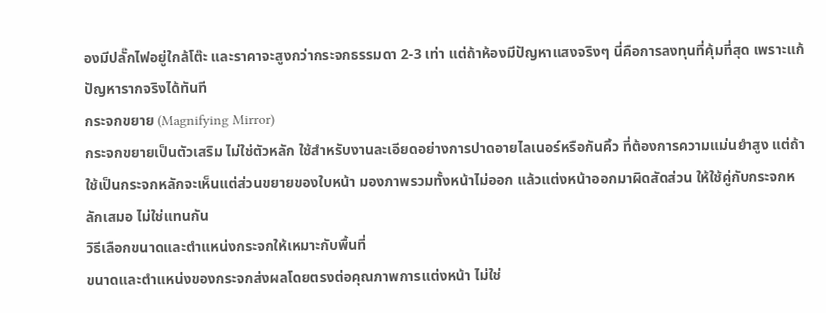องมีปลั๊กไฟอยู่ใกล้โต๊ะ และราคาจะสูงกว่ากระจกธรรมดา 2-3 เท่า แต่ถ้าห้องมีปัญหาแสงจริงๆ นี่คือการลงทุนที่คุ้มที่สุด เพราะแก้ปัญหารากจริงได้ทันที
กระจกขยาย (Magnifying Mirror)
กระจกขยายเป็นตัวเสริม ไม่ใช่ตัวหลัก ใช้สำหรับงานละเอียดอย่างการปาดอายไลเนอร์หรือกันคิ้ว ที่ต้องการความแม่นยำสูง แต่ถ้าใช้เป็นกระจกหลักจะเห็นแต่ส่วนขยายของใบหน้า มองภาพรวมทั้งหน้าไม่ออก แล้วแต่งหน้าออกมาผิดสัดส่วน ให้ใช้คู่กับกระจกหลักเสมอ ไม่ใช่แทนกัน
วิธีเลือกขนาดและตำแหน่งกระจกให้เหมาะกับพื้นที่
ขนาดและตำแหน่งของกระจกส่งผลโดยตรงต่อคุณภาพการแต่งหน้า ไม่ใช่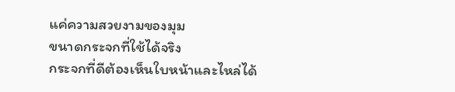แค่ความสวยงามของมุม
ขนาดกระจกที่ใช้ได้จริง
กระจกที่ดีต้องเห็นใบหน้าและไหล่ได้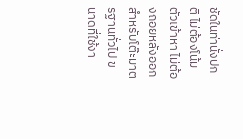ชัดในท่านั่งปกติ ไม่ต้องโน้มตัวเข้าหา ไม่ต้องถอยหลังออก สำหรับโต๊ะมาตรฐานทั่วไป ขนาดที่ใช้งา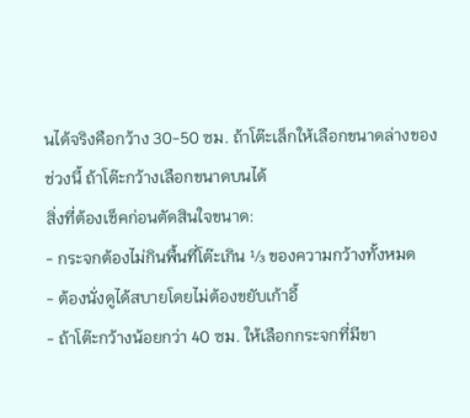นได้จริงคือกว้าง 30-50 ซม. ถ้าโต๊ะเล็กให้เลือกขนาดล่างของช่วงนี้ ถ้าโต๊ะกว้างเลือกขนาดบนได้
สิ่งที่ต้องเช็คก่อนตัดสินใจขนาด:
- กระจกต้องไม่กินพื้นที่โต๊ะเกิน ⅓ ของความกว้างทั้งหมด
- ต้องนั่งดูได้สบายโดยไม่ต้องขยับเก้าอี้
- ถ้าโต๊ะกว้างน้อยกว่า 40 ซม. ให้เลือกกระจกที่มีขา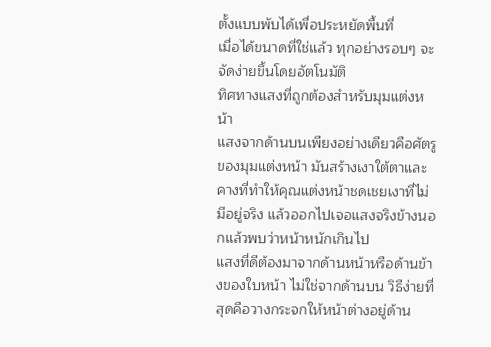ตั้งแบบพับได้เพื่อประหยัดพื้นที่
เมื่อได้ขนาดที่ใช่แล้ว ทุกอย่างรอบๆ จะจัดง่ายขึ้นโดยอัตโนมัติ
ทิศทางแสงที่ถูกต้องสำหรับมุมแต่งหน้า
แสงจากด้านบนเพียงอย่างเดียวคือศัตรูของมุมแต่งหน้า มันสร้างเงาใต้ตาและคางที่ทำให้คุณแต่งหน้าชดเชยเงาที่ไม่มีอยู่จริง แล้วออกไปเจอแสงจริงข้างนอกแล้วพบว่าหน้าหนักเกินไป
แสงที่ดีต้องมาจากด้านหน้าหรือด้านข้างของใบหน้า ไม่ใช่จากด้านบน วิธีง่ายที่สุดคือวางกระจกให้หน้าต่างอยู่ด้าน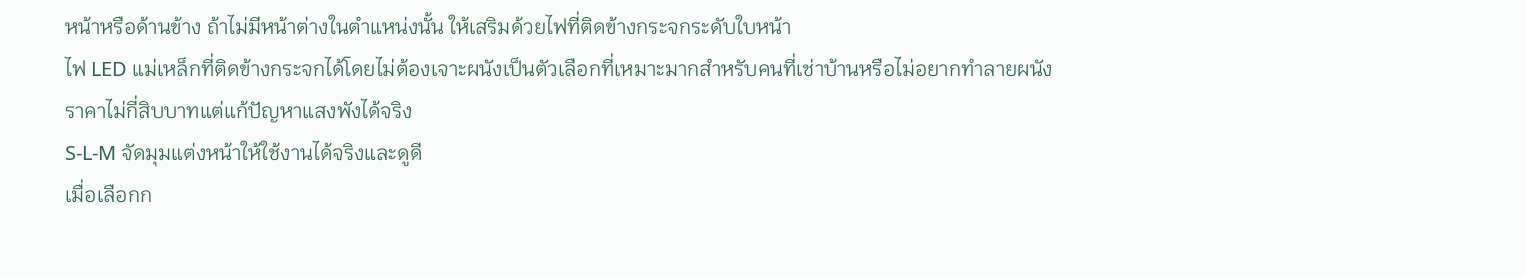หน้าหรือด้านข้าง ถ้าไม่มีหน้าต่างในตำแหน่งนั้น ให้เสริมด้วยไฟที่ติดข้างกระจกระดับใบหน้า
ไฟ LED แม่เหล็กที่ติดข้างกระจกได้โดยไม่ต้องเจาะผนังเป็นตัวเลือกที่เหมาะมากสำหรับคนที่เช่าบ้านหรือไม่อยากทำลายผนัง ราคาไม่กี่สิบบาทแต่แก้ปัญหาแสงพังได้จริง
S-L-M จัดมุมแต่งหน้าให้ใช้งานได้จริงและดูดี
เมื่อเลือกก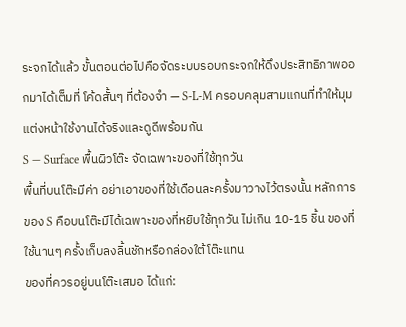ระจกได้แล้ว ขั้นตอนต่อไปคือจัดระบบรอบกระจกให้ดึงประสิทธิภาพออกมาได้เต็มที่ โค้ดสั้นๆ ที่ต้องจำ — S-L-M ครอบคลุมสามแกนที่ทำให้มุมแต่งหน้าใช้งานได้จริงและดูดีพร้อมกัน
S — Surface พื้นผิวโต๊ะ จัดเฉพาะของที่ใช้ทุกวัน
พื้นที่บนโต๊ะมีค่า อย่าเอาของที่ใช้เดือนละครั้งมาวางไว้ตรงนั้น หลักการของ S คือบนโต๊ะมีได้เฉพาะของที่หยิบใช้ทุกวัน ไม่เกิน 10-15 ชิ้น ของที่ใช้นานๆ ครั้งเก็บลงลิ้นชักหรือกล่องใต้โต๊ะแทน
ของที่ควรอยู่บนโต๊ะเสมอ ได้แก่: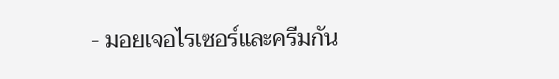- มอยเจอไรเซอร์และครีมกัน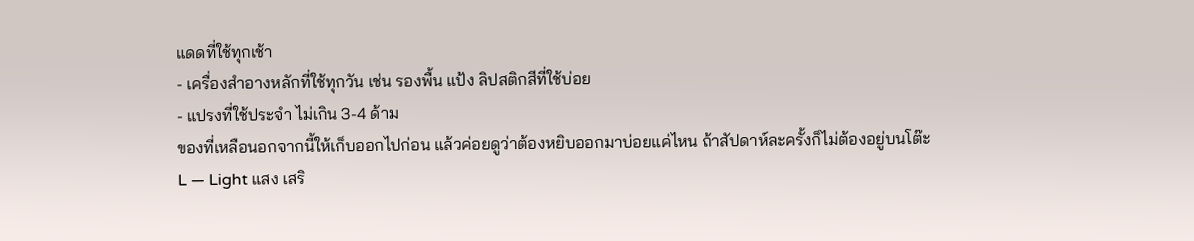แดดที่ใช้ทุกเช้า
- เครื่องสำอางหลักที่ใช้ทุกวัน เช่น รองพื้น แป้ง ลิปสติกสีที่ใช้บ่อย
- แปรงที่ใช้ประจำ ไม่เกิน 3-4 ด้าม
ของที่เหลือนอกจากนี้ให้เก็บออกไปก่อน แล้วค่อยดูว่าต้องหยิบออกมาบ่อยแค่ไหน ถ้าสัปดาห์ละครั้งก็ไม่ต้องอยู่บนโต๊ะ
L — Light แสง เสริ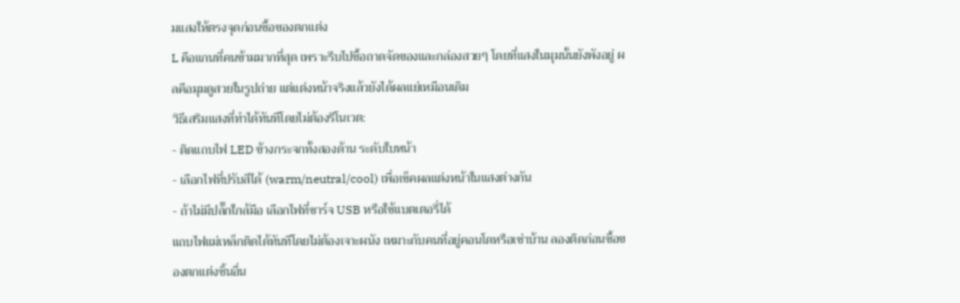มแสงให้ตรงจุดก่อนซื้อของตกแต่ง
L คือแกนที่คนข้ามมากที่สุด เพราะรีบไปซื้อถาดจัดของและกล่องสวยๆ โดยที่แสงในมุมนั้นยังพังอยู่ ผลคือมุมดูสวยในรูปถ่าย แต่แต่งหน้าจริงแล้วยังได้ผลแย่เหมือนเดิม
วิธีเสริมแสงที่ทำได้ทันทีโดยไม่ต้องรีโนเวต:
- ติดแถบไฟ LED ข้างกระจกทั้งสองด้าน ระดับใบหน้า
- เลือกไฟที่ปรับสีได้ (warm/neutral/cool) เพื่อเช็คผลแต่งหน้าในแสงต่างกัน
- ถ้าไม่มีปลั๊กใกล้มือ เลือกไฟที่ชาร์จ USB หรือใช้แบตเตอรี่ได้
แถบไฟแม่เหล็กติดได้ทันทีโดยไม่ต้องเจาะผนัง เหมาะกับคนที่อยู่คอนโดหรือเช่าบ้าน ลองติดก่อนซื้อของตกแต่งชิ้นอื่น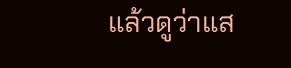แล้วดูว่าแส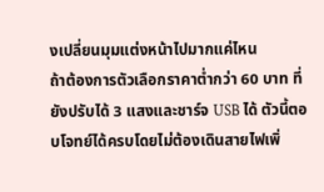งเปลี่ยนมุมแต่งหน้าไปมากแค่ไหน
ถ้าต้องการตัวเลือกราคาต่ำกว่า 60 บาท ที่ยังปรับได้ 3 แสงและชาร์จ USB ได้ ตัวนี้ตอบโจทย์ได้ครบโดยไม่ต้องเดินสายไฟเพิ่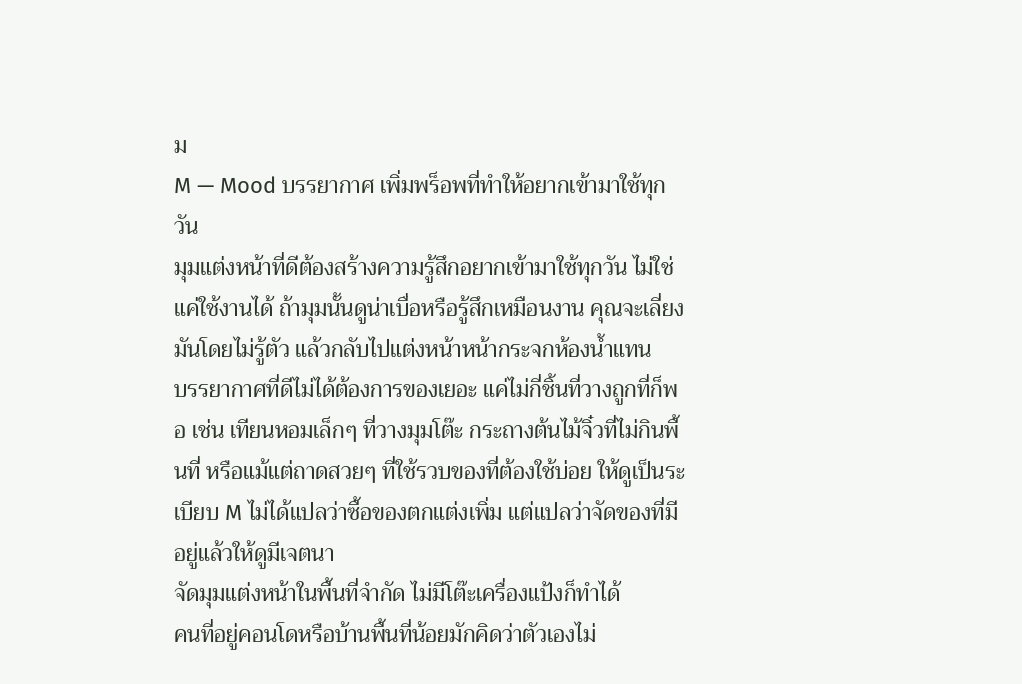ม
M — Mood บรรยากาศ เพิ่มพร็อพที่ทำให้อยากเข้ามาใช้ทุกวัน
มุมแต่งหน้าที่ดีต้องสร้างความรู้สึกอยากเข้ามาใช้ทุกวัน ไม่ใช่แค่ใช้งานได้ ถ้ามุมนั้นดูน่าเบื่อหรือรู้สึกเหมือนงาน คุณจะเลี่ยงมันโดยไม่รู้ตัว แล้วกลับไปแต่งหน้าหน้ากระจกห้องน้ำแทน
บรรยากาศที่ดีไม่ได้ต้องการของเยอะ แค่ไม่กี่ชิ้นที่วางถูกที่ก็พอ เช่น เทียนหอมเล็กๆ ที่วางมุมโต๊ะ กระถางต้นไม้จิ๋วที่ไม่กินพื้นที่ หรือแม้แต่ถาดสวยๆ ที่ใช้รวบของที่ต้องใช้บ่อย ให้ดูเป็นระเบียบ M ไม่ได้แปลว่าซื้อของตกแต่งเพิ่ม แต่แปลว่าจัดของที่มีอยู่แล้วให้ดูมีเจตนา
จัดมุมแต่งหน้าในพื้นที่จำกัด ไม่มีโต๊ะเครื่องแป้งก็ทำได้
คนที่อยู่คอนโดหรือบ้านพื้นที่น้อยมักคิดว่าตัวเองไม่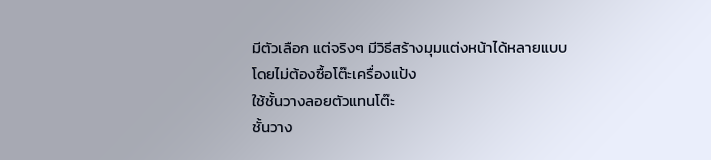มีตัวเลือก แต่จริงๆ มีวิธีสร้างมุมแต่งหน้าได้หลายแบบโดยไม่ต้องซื้อโต๊ะเครื่องแป้ง
ใช้ชั้นวางลอยตัวแทนโต๊ะ
ชั้นวาง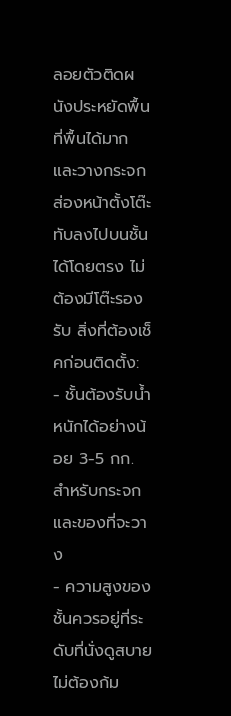ลอยตัวติดผนังประหยัดพื้นที่พื้นได้มาก และวางกระจกส่องหน้าตั้งโต๊ะทับลงไปบนชั้นได้โดยตรง ไม่ต้องมีโต๊ะรองรับ สิ่งที่ต้องเช็คก่อนติดตั้ง:
- ชั้นต้องรับน้ำหนักได้อย่างน้อย 3-5 กก. สำหรับกระจกและของที่จะวาง
- ความสูงของชั้นควรอยู่ที่ระดับที่นั่งดูสบาย ไม่ต้องก้ม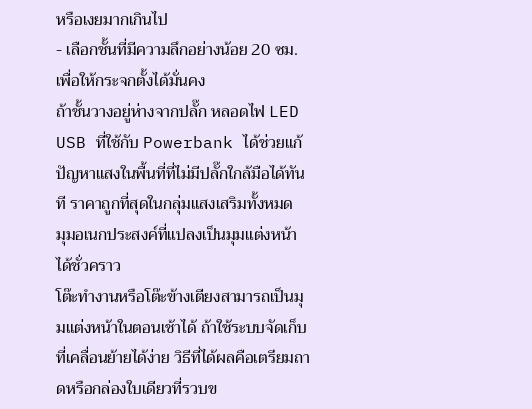หรือเงยมากเกินไป
- เลือกชั้นที่มีความลึกอย่างน้อย 20 ซม. เพื่อให้กระจกตั้งได้มั่นคง
ถ้าชั้นวางอยู่ห่างจากปลั๊ก หลอดไฟ LED USB ที่ใช้กับ Powerbank ได้ช่วยแก้ปัญหาแสงในพื้นที่ที่ไม่มีปลั๊กใกล้มือได้ทันที ราคาถูกที่สุดในกลุ่มแสงเสริมทั้งหมด
มุมอเนกประสงค์ที่แปลงเป็นมุมแต่งหน้าได้ชั่วคราว
โต๊ะทำงานหรือโต๊ะข้างเตียงสามารถเป็นมุมแต่งหน้าในตอนเช้าได้ ถ้าใช้ระบบจัดเก็บที่เคลื่อนย้ายได้ง่าย วิธีที่ได้ผลคือเตรียมถาดหรือกล่องใบเดียวที่รวบข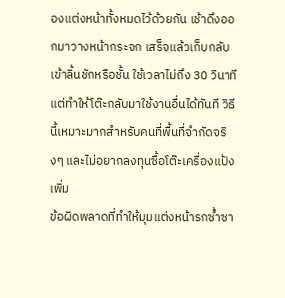องแต่งหน้าทั้งหมดไว้ด้วยกัน เช้าดึงออกมาวางหน้ากระจก เสร็จแล้วเก็บกลับเข้าลิ้นชักหรือชั้น ใช้เวลาไม่ถึง 30 วินาที แต่ทำให้โต๊ะกลับมาใช้งานอื่นได้ทันที วิธีนี้เหมาะมากสำหรับคนที่พื้นที่จำกัดจริงๆ และไม่อยากลงทุนซื้อโต๊ะเครื่องแป้งเพิ่ม
ข้อผิดพลาดที่ทำให้มุมแต่งหน้ารกซ้ำซา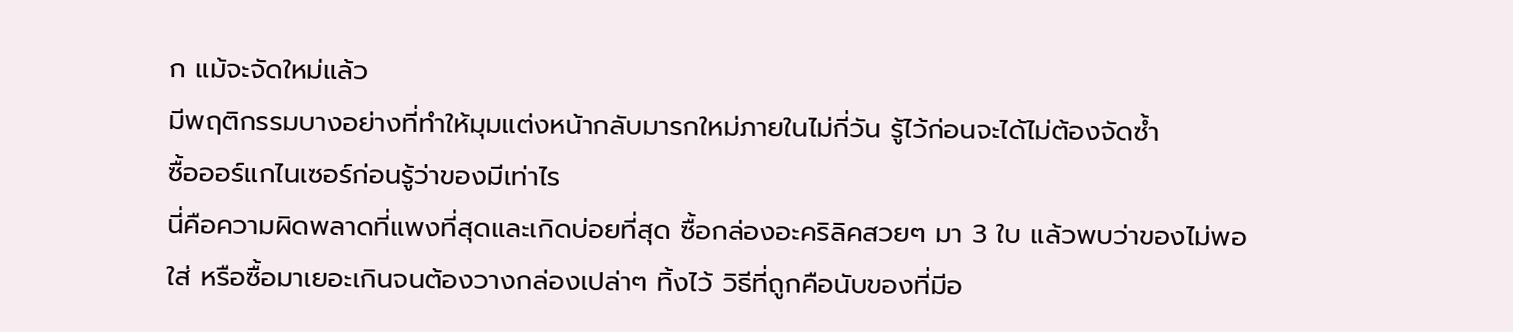ก แม้จะจัดใหม่แล้ว
มีพฤติกรรมบางอย่างที่ทำให้มุมแต่งหน้ากลับมารกใหม่ภายในไม่กี่วัน รู้ไว้ก่อนจะได้ไม่ต้องจัดซ้ำ
ซื้อออร์แกไนเซอร์ก่อนรู้ว่าของมีเท่าไร
นี่คือความผิดพลาดที่แพงที่สุดและเกิดบ่อยที่สุด ซื้อกล่องอะคริลิคสวยๆ มา 3 ใบ แล้วพบว่าของไม่พอใส่ หรือซื้อมาเยอะเกินจนต้องวางกล่องเปล่าๆ ทิ้งไว้ วิธีที่ถูกคือนับของที่มีอ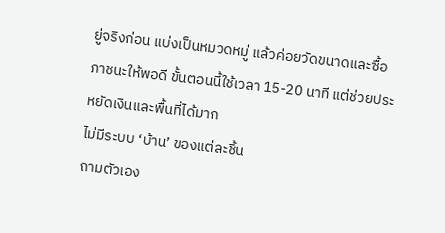ยู่จริงก่อน แบ่งเป็นหมวดหมู่ แล้วค่อยวัดขนาดและซื้อภาชนะให้พอดี ขั้นตอนนี้ใช้เวลา 15-20 นาที แต่ช่วยประหยัดเงินและพื้นที่ได้มาก
ไม่มีระบบ ‘บ้าน’ ของแต่ละชิ้น
ถามตัวเอง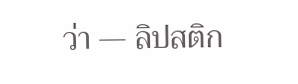ว่า — ลิปสติก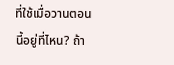ที่ใช้เมื่อวานตอนนี้อยู่ที่ไหน? ถ้า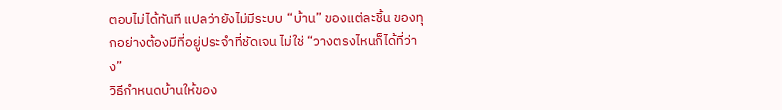ตอบไม่ได้ทันที แปลว่ายังไม่มีระบบ “บ้าน” ของแต่ละชิ้น ของทุกอย่างต้องมีที่อยู่ประจำที่ชัดเจน ไม่ใช่ “วางตรงไหนก็ได้ที่ว่าง”
วิธีกำหนดบ้านให้ของ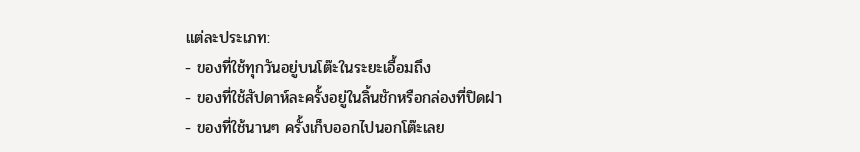แต่ละประเภท:
- ของที่ใช้ทุกวันอยู่บนโต๊ะในระยะเอื้อมถึง
- ของที่ใช้สัปดาห์ละครั้งอยู่ในลิ้นชักหรือกล่องที่ปิดฝา
- ของที่ใช้นานๆ ครั้งเก็บออกไปนอกโต๊ะเลย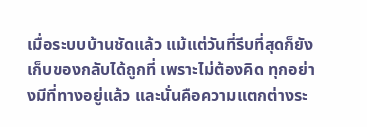เมื่อระบบบ้านชัดแล้ว แม้แต่วันที่รีบที่สุดก็ยังเก็บของกลับได้ถูกที่ เพราะไม่ต้องคิด ทุกอย่างมีที่ทางอยู่แล้ว และนั่นคือความแตกต่างระ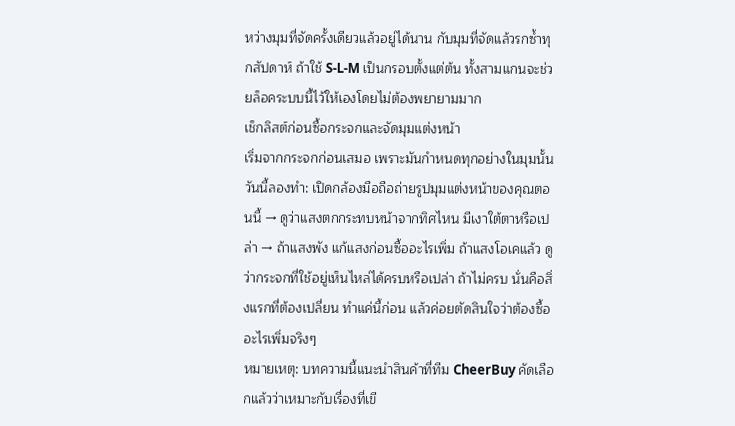หว่างมุมที่จัดครั้งเดียวแล้วอยู่ได้นาน กับมุมที่จัดแล้วรกซ้ำทุกสัปดาห์ ถ้าใช้ S-L-M เป็นกรอบตั้งแต่ต้น ทั้งสามแกนจะช่วยล็อคระบบนี้ไว้ให้เองโดยไม่ต้องพยายามมาก
เช็กลิสต์ก่อนซื้อกระจกและจัดมุมแต่งหน้า
เริ่มจากกระจกก่อนเสมอ เพราะมันกำหนดทุกอย่างในมุมนั้น วันนี้ลองทำ: เปิดกล้องมือถือถ่ายรูปมุมแต่งหน้าของคุณตอนนี้ → ดูว่าแสงตกกระทบหน้าจากทิศไหน มีเงาใต้ตาหรือเปล่า → ถ้าแสงพัง แก้แสงก่อนซื้ออะไรเพิ่ม ถ้าแสงโอเคแล้ว ดูว่ากระจกที่ใช้อยู่เห็นไหล่ได้ครบหรือเปล่า ถ้าไม่ครบ นั่นคือสิ่งแรกที่ต้องเปลี่ยน ทำแค่นี้ก่อน แล้วค่อยตัดสินใจว่าต้องซื้ออะไรเพิ่มจริงๆ
หมายเหตุ: บทความนี้แนะนำสินค้าที่ทีม CheerBuy คัดเลือกแล้วว่าเหมาะกับเรื่องที่เขี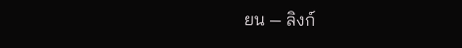ยน — ลิงก์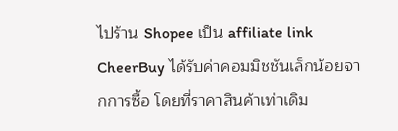ไปร้าน Shopee เป็น affiliate link CheerBuy ได้รับค่าคอมมิชชันเล็กน้อยจากการซื้อ โดยที่ราคาสินค้าเท่าเดิม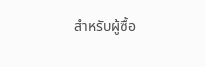สำหรับผู้ซื้อ